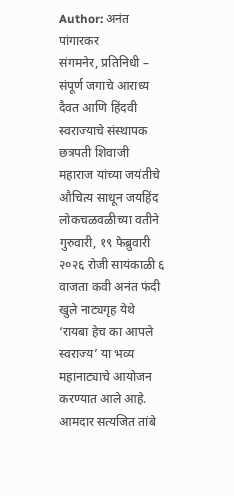Author: अनंत पांगारकर
संगमनेर, प्रतिनिधी – संपूर्ण जगाचे आराध्य दैवत आणि हिंदवी स्वराज्याचे संस्थापक छत्रपती शिवाजी महाराज यांच्या जयंतीचे औचित्य साधून जयहिंद लोकचळवळीच्या वतीने गुरुवारी, १९ फेब्रुवारी २०२६ रोजी सायंकाळी ६ वाजता कवी अनंत फंदी खुले नाट्यगृह येथे ‘रायबा हेच का आपले स्वराज्य’ या भव्य महानाट्याचे आयोजन करण्यात आले आहे. आमदार सत्यजित तांबे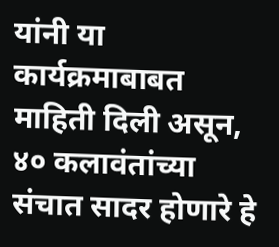यांनी या कार्यक्रमाबाबत माहिती दिली असून, ४० कलावंतांच्या संचात सादर होणारे हे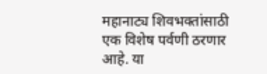महानाट्य शिवभक्तांसाठी एक विशेष पर्वणी ठरणार आहे. या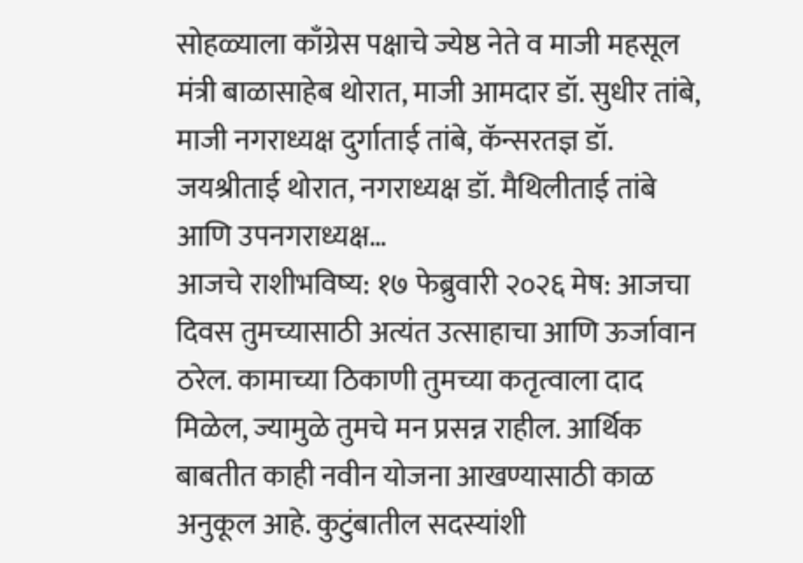सोहळ्याला काँग्रेस पक्षाचे ज्येष्ठ नेते व माजी महसूल मंत्री बाळासाहेब थोरात, माजी आमदार डॉ. सुधीर तांबे, माजी नगराध्यक्ष दुर्गाताई तांबे, कॅन्सरतज्ञ डॉ. जयश्रीताई थोरात, नगराध्यक्ष डॉ. मैथिलीताई तांबे आणि उपनगराध्यक्ष…
आजचे राशीभविष्य: १७ फेब्रुवारी २०२६ मेष: आजचा दिवस तुमच्यासाठी अत्यंत उत्साहाचा आणि ऊर्जावान ठरेल. कामाच्या ठिकाणी तुमच्या कतृत्वाला दाद मिळेल, ज्यामुळे तुमचे मन प्रसन्न राहील. आर्थिक बाबतीत काही नवीन योजना आखण्यासाठी काळ अनुकूल आहे. कुटुंबातील सदस्यांशी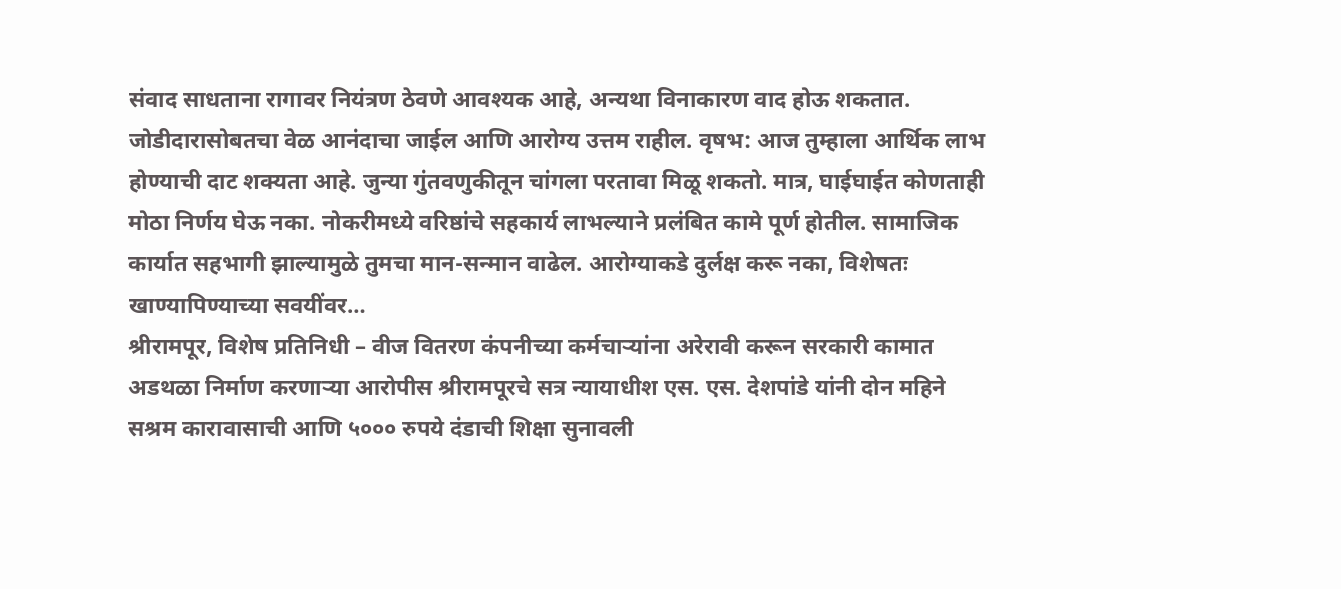संवाद साधताना रागावर नियंत्रण ठेवणे आवश्यक आहे, अन्यथा विनाकारण वाद होऊ शकतात. जोडीदारासोबतचा वेळ आनंदाचा जाईल आणि आरोग्य उत्तम राहील. वृषभ: आज तुम्हाला आर्थिक लाभ होण्याची दाट शक्यता आहे. जुन्या गुंतवणुकीतून चांगला परतावा मिळू शकतो. मात्र, घाईघाईत कोणताही मोठा निर्णय घेऊ नका. नोकरीमध्ये वरिष्ठांचे सहकार्य लाभल्याने प्रलंबित कामे पूर्ण होतील. सामाजिक कार्यात सहभागी झाल्यामुळे तुमचा मान-सन्मान वाढेल. आरोग्याकडे दुर्लक्ष करू नका, विशेषतः खाण्यापिण्याच्या सवयींवर…
श्रीरामपूर, विशेष प्रतिनिधी – वीज वितरण कंपनीच्या कर्मचाऱ्यांना अरेरावी करून सरकारी कामात अडथळा निर्माण करणाऱ्या आरोपीस श्रीरामपूरचे सत्र न्यायाधीश एस. एस. देशपांडे यांनी दोन महिने सश्रम कारावासाची आणि ५००० रुपये दंडाची शिक्षा सुनावली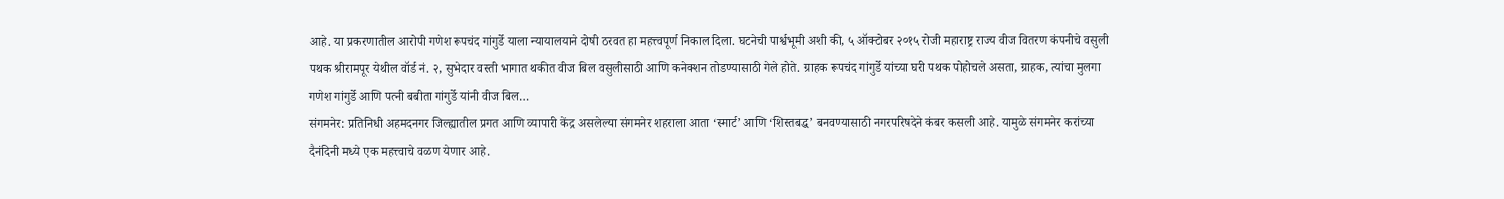आहे. या प्रकरणातील आरोपी गणेश रूपचंद गांगुर्डे याला न्यायालयाने दोषी ठरवत हा महत्त्वपूर्ण निकाल दिला. घटनेची पार्श्वभूमी अशी की, ५ ऑक्टोबर २०१५ रोजी महाराष्ट्र राज्य वीज वितरण कंपनीचे वसुली पथक श्रीरामपूर येथील वॉर्ड नं. २, सुभेदार वस्ती भागात थकीत वीज बिल वसुलीसाठी आणि कनेक्शन तोडण्यासाठी गेले होते. ग्राहक रूपचंद गांगुर्डे यांच्या घरी पथक पोहोचले असता, ग्राहक, त्यांचा मुलगा गणेश गांगुर्डे आणि पत्नी बबीता गांगुर्डे यांनी वीज बिल…
संगमनेर: प्रतिनिधी अहमदनगर जिल्ह्यातील प्रगत आणि व्यापारी केंद्र असलेल्या संगमनेर शहराला आता ‘स्मार्ट’ आणि ‘शिस्तबद्ध’ बनवण्यासाठी नगरपरिषदेने कंबर कसली आहे. यामुळे संगमनेर करांच्या दैनंदिनी मध्ये एक महत्त्वाचे वळण येणार आहे.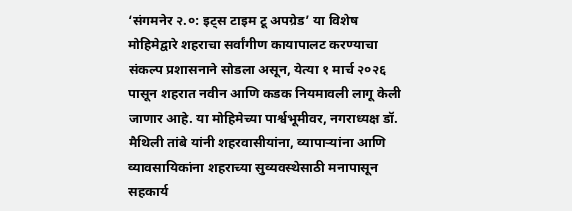‘संगमनेर २.०: इट्स टाइम टू अपग्रेड’ या विशेष मोहिमेद्वारे शहराचा सर्वांगीण कायापालट करण्याचा संकल्प प्रशासनाने सोडला असून, येत्या १ मार्च २०२६ पासून शहरात नवीन आणि कडक नियमावली लागू केली जाणार आहे. या मोहिमेच्या पार्श्वभूमीवर, नगराध्यक्ष डॉ. मैथिली तांबे यांनी शहरवासीयांना, व्यापाऱ्यांना आणि व्यावसायिकांना शहराच्या सुव्यवस्थेसाठी मनापासून सहकार्य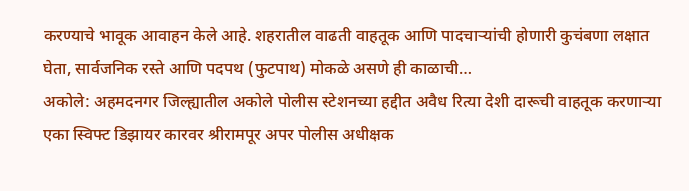करण्याचे भावूक आवाहन केले आहे. शहरातील वाढती वाहतूक आणि पादचाऱ्यांची होणारी कुचंबणा लक्षात घेता, सार्वजनिक रस्ते आणि पदपथ (फुटपाथ) मोकळे असणे ही काळाची…
अकोले: अहमदनगर जिल्ह्यातील अकोले पोलीस स्टेशनच्या हद्दीत अवैध रित्या देशी दारूची वाहतूक करणाऱ्या एका स्विफ्ट डिझायर कारवर श्रीरामपूर अपर पोलीस अधीक्षक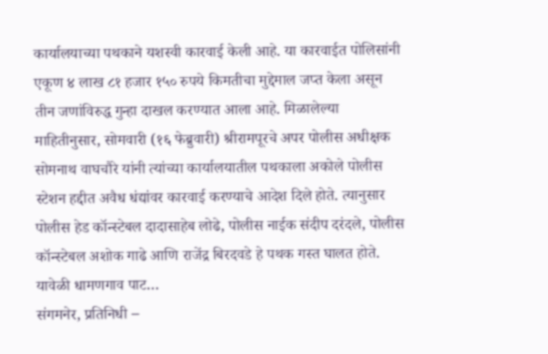कार्यालयाच्या पथकाने यशस्वी कारवाई केली आहे. या कारवाईत पोलिसांनी एकूण ४ लाख ८१ हजार १५० रुपये किमतीचा मुद्देमाल जप्त केला असून तीन जणांविरुद्ध गुन्हा दाखल करण्यात आला आहे. मिळालेल्या माहितीनुसार, सोमवारी (१६ फेब्रुवारी) श्रीरामपूरचे अपर पोलीस अधीक्षक सोमनाथ वाघचौरे यांनी त्यांच्या कार्यालयातील पथकाला अकोले पोलीस स्टेशन हद्दीत अवैध धंद्यांवर कारवाई करण्याचे आदेश दिले होते. त्यानुसार पोलीस हेड कॉन्स्टेबल दादासाहेब लोढे, पोलीस नाईक संदीप दरंदले, पोलीस कॉन्स्टेबल अशोक गाढे आणि राजेंद्र बिरदवडे हे पथक गस्त घालत होते. यावेळी धामणगाव पाट…
संगमनेर, प्रतिनिधी –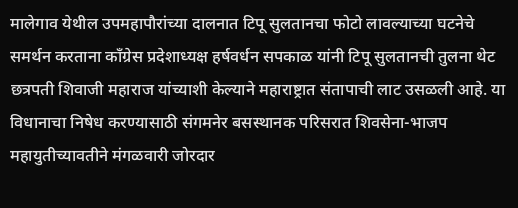मालेगाव येथील उपमहापौरांच्या दालनात टिपू सुलतानचा फोटो लावल्याच्या घटनेचे समर्थन करताना काँग्रेस प्रदेशाध्यक्ष हर्षवर्धन सपकाळ यांनी टिपू सुलतानची तुलना थेट छत्रपती शिवाजी महाराज यांच्याशी केल्याने महाराष्ट्रात संतापाची लाट उसळली आहे. या विधानाचा निषेध करण्यासाठी संगमनेर बसस्थानक परिसरात शिवसेना-भाजप महायुतीच्यावतीने मंगळवारी जोरदार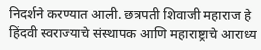निदर्शने करण्यात आली. छत्रपती शिवाजी महाराज हे हिंदवी स्वराज्याचे संस्थापक आणि महाराष्ट्राचे आराध्य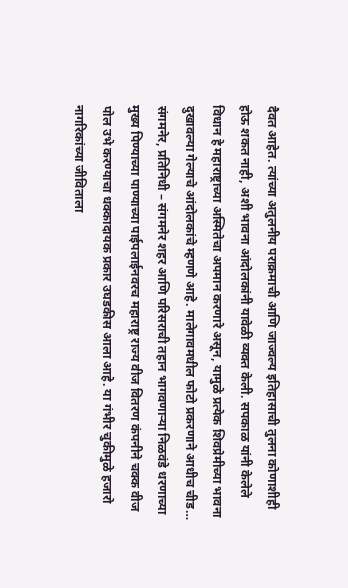दैवत आहेत. त्यांच्या अतुलनीय पराक्रमाची आणि जाज्वल्य इतिहासाची तुलना कोणाशीही होऊ शकत नाही, अशी भावना आंदोलकांनी यावेळी व्यक्त केली. सपकाळ यांनी केलेले विधान हे महाराष्ट्राच्या अस्मितेचा अपमान करणारे असून, यामुळे प्रत्येक शिवप्रेमीच्या भावना दुखावल्या गेल्याचे आंदोलकांचे म्हणणे आहे. मालेगावमधील फोटो प्रकरणाने आधीच चीड…
संगमनेर, प्रतिनिधी – संगमनेर शहर आणि परिसराची तहान भागवणाऱ्या निळवंडे धरणाच्या मुख्य पिण्याच्या पाण्याच्या पाईपलाईनवरच महाराष्ट्र राज्य वीज वितरण कंपनीने चक्क वीज पोल उभे करण्याचा धक्कादायक प्रकार उघडकीस आला आहे. या गंभीर चुकीमुळे हजारो नागरिकांच्या जीविताला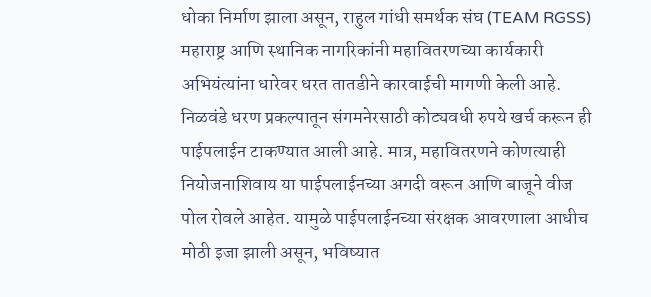धोका निर्माण झाला असून, राहुल गांधी समर्थक संघ (TEAM RGSS) महाराष्ट्र आणि स्थानिक नागरिकांनी महावितरणच्या कार्यकारी अभियंत्यांना धारेवर धरत तातडीने कारवाईची मागणी केली आहे. निळवंडे धरण प्रकल्पातून संगमनेरसाठी कोट्यवधी रुपये खर्च करून ही पाईपलाईन टाकण्यात आली आहे. मात्र, महावितरणने कोणत्याही नियोजनाशिवाय या पाईपलाईनच्या अगदी वरून आणि बाजूने वीज पोल रोवले आहेत. यामुळे पाईपलाईनच्या संरक्षक आवरणाला आधीच मोठी इजा झाली असून, भविष्यात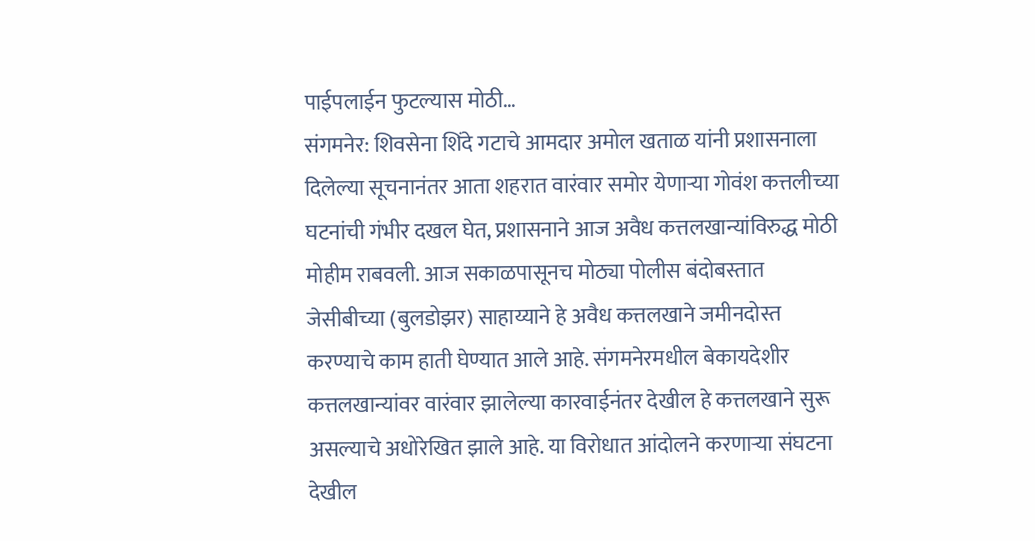पाईपलाईन फुटल्यास मोठी…
संगमनेर: शिवसेना शिंदे गटाचे आमदार अमोल खताळ यांनी प्रशासनाला दिलेल्या सूचनानंतर आता शहरात वारंवार समोर येणाऱ्या गोवंश कत्तलीच्या घटनांची गंभीर दखल घेत, प्रशासनाने आज अवैध कत्तलखान्यांविरुद्ध मोठी मोहीम राबवली. आज सकाळपासूनच मोठ्या पोलीस बंदोबस्तात जेसीबीच्या (बुलडोझर) साहाय्याने हे अवैध कत्तलखाने जमीनदोस्त करण्याचे काम हाती घेण्यात आले आहे. संगमनेरमधील बेकायदेशीर कत्तलखान्यांवर वारंवार झालेल्या कारवाईनंतर देखील हे कत्तलखाने सुरू असल्याचे अधोरेखित झाले आहे. या विरोधात आंदोलने करणाऱ्या संघटना देखील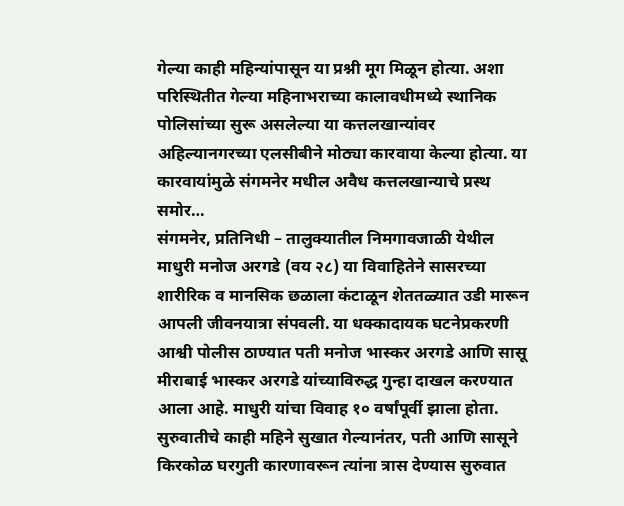गेल्या काही महिन्यांपासून या प्रश्नी मूग मिळून होत्या. अशा परिस्थितीत गेल्या महिनाभराच्या कालावधीमध्ये स्थानिक पोलिसांच्या सुरू असलेल्या या कत्तलखान्यांवर अहिल्यानगरच्या एलसीबीने मोठ्या कारवाया केल्या होत्या. या कारवायांमुळे संगमनेर मधील अवैध कत्तलखान्याचे प्रस्थ समोर…
संगमनेर, प्रतिनिधी – तालुक्यातील निमगावजाळी येथील माधुरी मनोज अरगडे (वय २८) या विवाहितेने सासरच्या शारीरिक व मानसिक छळाला कंटाळून शेततळ्यात उडी मारून आपली जीवनयात्रा संपवली. या धक्कादायक घटनेप्रकरणी आश्वी पोलीस ठाण्यात पती मनोज भास्कर अरगडे आणि सासू मीराबाई भास्कर अरगडे यांच्याविरुद्ध गुन्हा दाखल करण्यात आला आहे. माधुरी यांचा विवाह १० वर्षांपूर्वी झाला होता. सुरुवातीचे काही महिने सुखात गेल्यानंतर, पती आणि सासूने किरकोळ घरगुती कारणावरून त्यांना त्रास देण्यास सुरुवात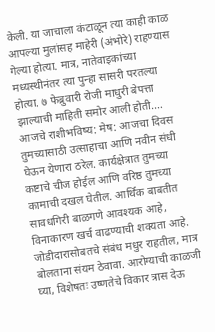केली. या जाचाला कंटाळून त्या काही काळ आपल्या मुलांसह माहेरी (अंभोरे) राहण्यास गेल्या होत्या. मात्र, नातेवाइकांच्या मध्यस्थीनंतर त्या पुन्हा सासरी परतल्या होत्या. ७ फेब्रुवारी रोजी माधुरी बेपत्ता झाल्याची माहिती समोर आली होती.…
आजचे राशीभविष्य: मेष: आजचा दिवस तुमच्यासाठी उत्साहाचा आणि नवीन संधी घेऊन येणारा ठरेल. कार्यक्षेत्रात तुमच्या कष्टाचे चीज होईल आणि वरिष्ठ तुमच्या कामाची दखल घेतील. आर्थिक बाबतीत सावधगिरी बाळगणे आवश्यक आहे, विनाकारण खर्च वाढण्याची शक्यता आहे. जोडीदारासोबतचे संबंध मधुर राहतील, मात्र बोलताना संयम ठेवावा. आरोग्याची काळजी घ्या, विशेषतः उष्णतेचे विकार त्रास देऊ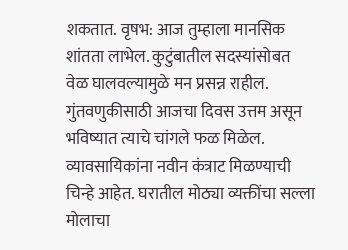शकतात. वृषभ: आज तुम्हाला मानसिक शांतता लाभेल. कुटुंबातील सदस्यांसोबत वेळ घालवल्यामुळे मन प्रसन्न राहील. गुंतवणुकीसाठी आजचा दिवस उत्तम असून भविष्यात त्याचे चांगले फळ मिळेल. व्यावसायिकांना नवीन कंत्राट मिळण्याची चिन्हे आहेत. घरातील मोठ्या व्यक्तींचा सल्ला मोलाचा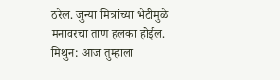ठरेल. जुन्या मित्रांच्या भेटीमुळे मनावरचा ताण हलका होईल. मिथुन: आज तुम्हाला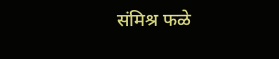संमिश्र फळे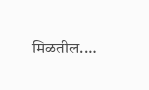मिळतील.…